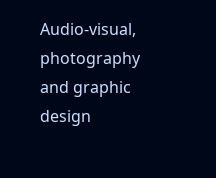Audio-visual, photography and graphic design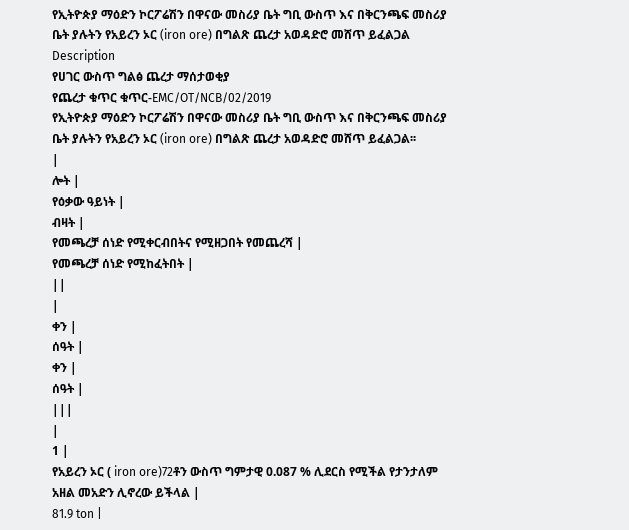የኢትዮጵያ ማዕድን ኮርፖሬሽን በዋናው መስሪያ ቤት ግቢ ውስጥ እና በቅርንጫፍ መስሪያ ቤት ያሉትን የአይረን ኦር (iron ore) በግልጽ ጨረታ አወዳድሮ መሸጥ ይፈልጋል
Description
የሀገር ውስጥ ግልፅ ጨረታ ማሰታወቂያ
የጨረታ ቁጥር ቁጥር-EMC/OT/NCB/02/2019
የኢትዮጵያ ማዕድን ኮርፖሬሽን በዋናው መስሪያ ቤት ግቢ ውስጥ እና በቅርንጫፍ መስሪያ ቤት ያሉትን የአይረን ኦር (iron ore) በግልጽ ጨረታ አወዳድሮ መሸጥ ይፈልጋል፡፡
|
ሎት |
የዕቃው ዓይነት |
ብዛት |
የመጫረቻ ሰነድ የሚቀርብበትና የሚዘጋበት የመጨረሻ |
የመጫረቻ ሰነድ የሚከፈትበት |
||
|
ቀን |
ሰዓት |
ቀን |
ሰዓት |
|||
|
1 |
የአይረን ኦር ( iron ore)72ቶን ውስጥ ግምታዊ 0.087 % ሊደርስ የሚችል የታንታለም አዘል መአድን ሊኖረው ይችላል |
81.9 ton |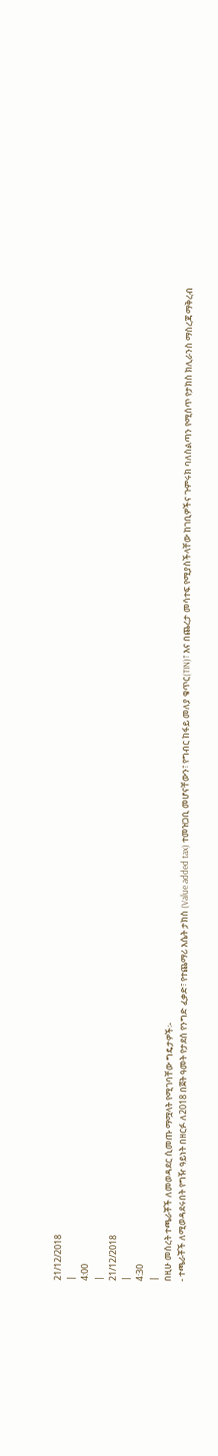21/12/2018
|
4:00
|
21/12/2018
|
4:30
|
በዚሁ መሰረት ተጫራቾች ለመወዳደር ሲመጡ ማሟላት የሚገባቸው ግዴታዎች፡-
- ተጫራቾች ለሚወዳደሩበት የግዥ ዓይነት በዘርፉ ለ2018 በጀት ዓመት የታደሰ የንግድ ፈቃድ፣ የተጨማሪ እሴት ታክስ (Value added tax) ተመዝጋቢ መሆናቸውን፣ የግብር ከፋይ መለያ ቁጥር(TIN)፣ እና በጨረታ መሳተፍ የሚያስችላቸው ከገቢዎችና ጉምሩክ ባለስልጣን የሚሰጥ የታክስ ክሊራንስ ማስረጃ ማቅረብ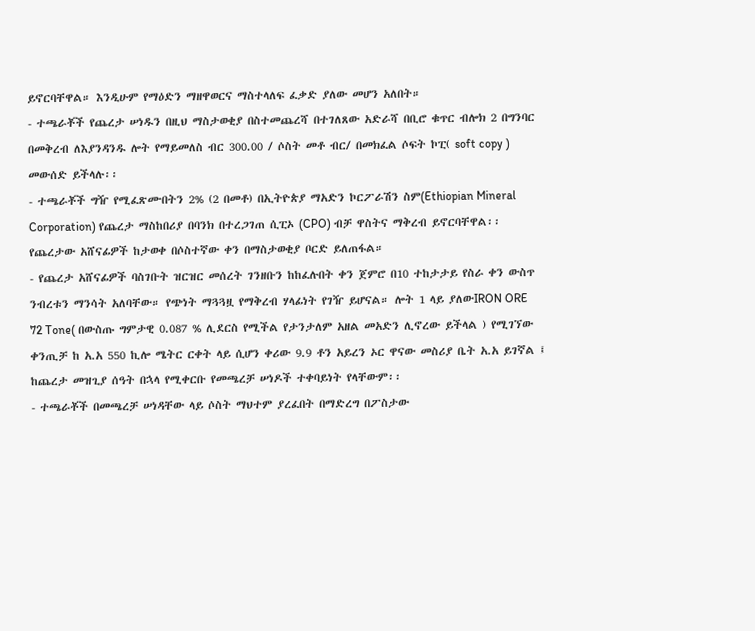ይኖርባቸዋል። እንዲሁም የማዕድን ማዘዋወርና ማስተላለፍ ፈቃድ ያለው መሆን አለበት።
- ተጫራቾች የጨረታ ሠነዱን በዚህ ማስታወቂያ በስተመጨረሻ በተገለጸው አድራሻ በቢሮ ቁጥር ብሎክ 2 በግንባር በመቅረብ ለእያንዳንዱ ሎት የማይመለስ ብር 300.00 / ሶስት መቶ ብር/ በመክፈል ሶፍት ኮፒ( soft copy ) መውሰድ ይችላሉ፡፡
- ተጫራቾች ግዥ የሚፈጽሙበትን 2% (2 በመቶ) በኢትዮጵያ ማአድን ኮርፖራሽን ስም(Ethiopian Mineral Corporation) የጨረታ ማስከበሪያ በባንክ በተረጋገጠ ሲፒኦ (CPO) ብቻ ዋስትና ማቅረብ ይኖርባቸዋል፡፡ የጨረታው አሸናፊዎች ከታወቀ በሶስተኛው ቀን በማስታወቂያ ቦርድ ይለጠፋል።
- የጨረታ አሸናፊዎች ባስገቡት ዝርዝር መሰረት ገንዘቡን ከከፈሉበት ቀን ጀምሮ በ10 ተከታታይ የስራ ቀን ውስጥ ንብረቱን ማንሳት አለባቸው። የጭነት ማጓጓዟ የማቅረብ ሃላፊነት የገዥ ይሆናል። ሎት 1 ላይ ያለውIRON ORE 72 Tone( በውስጡ ግምታዊ 0.087 % ሊደርስ የሚችል የታንታለም አዘል መአድን ሊኖረው ይችላል ) የሚገኘው ቀንጢቻ ከ አ.አ 550 ኪሎ ሜትር ርቀት ላይ ሲሆን ቀሪው 9.9 ቶን አይረን ኦር ዋናው መስሪያ ቤት አ.አ ይገኛል ፤ ከጨረታ መዝጊያ ሰዓት በኋላ የሚቀርቡ የመጫረቻ ሠነዶች ተቀባይነት የላቸውም፡፡
- ተጫራቾች በመጫረቻ ሠነዳቸው ላይ ሶስት ማህተም ያረፈበት በማድረግ በፖስታው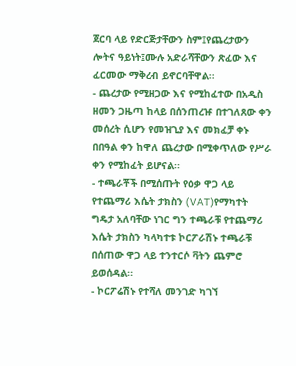ጀርባ ላይ የድርጅታቸውን ስም፤የጨረታውን ሎትና ዓይነት፤ሙሉ አድራሻቸውን ጽፈው እና ፈርመው ማቅረብ ይኖርባቸዋል፡፡
- ጨረታው የሚዘጋው እና የሚከፈተው በአዲስ ዘመን ጋዜጣ ከላይ በሰንጠረዡ በተገለጸው ቀን መሰረት ሲሆን የመዝጊያ እና መክፈቻ ቀኑ በበዓል ቀን ከዋለ ጨረታው በሚቀጥለው የሥራ ቀን የሚከፈት ይሆናል፡፡
- ተጫራቾች በሚሰጡት የዕቃ ዋጋ ላይ የተጨማሪ እሴት ታክስን (VAT)የማካተት ግዴታ አለባቸው ነገር ግን ተጫራቹ የተጨማሪ እሴት ታክስን ካላካተቱ ኮርፖራሽኑ ተጫራቹ በሰጠው ዋጋ ላይ ተንተርሶ ቫትን ጨምሮ ይወሰዳል፡፡
- ኮርፖሬሽኑ የተሻለ መንገድ ካገኘ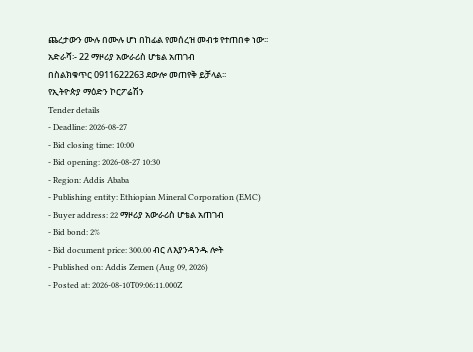ጨረታውን ሙሉ በሙሉ ሆነ በከፊል የመሰረዝ መብቱ የተጠበቀ ነው፡፡
አድራሻ፡- 22 ማዞሪያ አውራሪስ ሆቴል አጠገብ
በስልክቁጥር 0911622263 ደውሎ መጠየቅ ይቻላል፡፡
የኢትዮጵያ ማዕድን ኮርፖሬሽን
Tender details
- Deadline: 2026-08-27
- Bid closing time: 10:00
- Bid opening: 2026-08-27 10:30
- Region: Addis Ababa
- Publishing entity: Ethiopian Mineral Corporation (EMC)
- Buyer address: 22 ማዞሪያ አውራሪስ ሆቴል አጠገብ
- Bid bond: 2%
- Bid document price: 300.00 ብር ለእያንዳንዱ ሎት
- Published on: Addis Zemen (Aug 09, 2026)
- Posted at: 2026-08-10T09:06:11.000Z